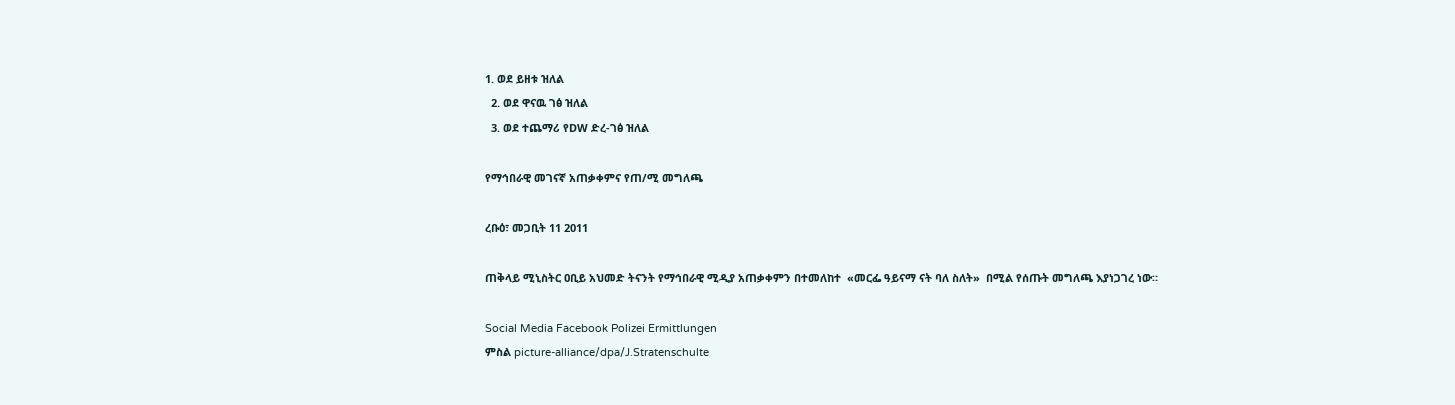1. ወደ ይዘቱ ዝለል
  2. ወደ ዋናዉ ገፅ ዝለል
  3. ወደ ተጨማሪ የDW ድረ-ገፅ ዝለል

የማኅበራዊ መገናኛ አጠቃቀምና የጠ/ሚ መግለጫ

ረቡዕ፣ መጋቢት 11 2011

ጠቅላይ ሚኒስትር ዐቢይ አህመድ ትናንት የማኅበራዊ ሚዲያ አጠቃቀምን በተመለከተ  «መርፌ ዓይናማ ናት ባለ ስለት»  በሚል የሰጡት መግለጫ እያነጋገረ ነው።

Social Media Facebook Polizei Ermittlungen
ምስል picture-alliance/dpa/J.Stratenschulte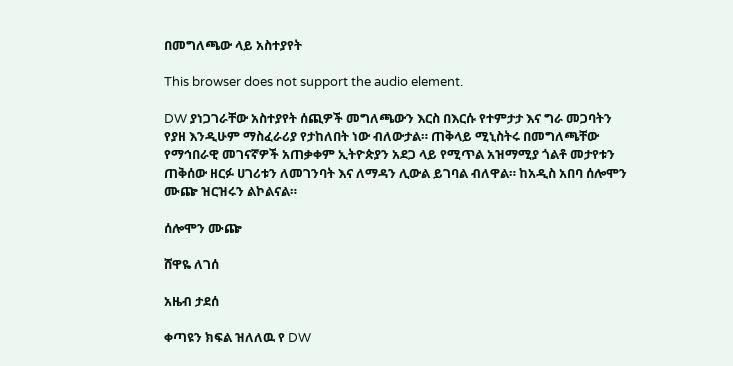በመግለጫው ላይ አስተያየት

This browser does not support the audio element.

DW ያነጋገራቸው አስተያየት ሰጪዎች መግለጫውን እርስ በእርሱ የተምታታ እና ግራ መጋባትን የያዘ እንዲሁም ማስፈራሪያ የታከለበት ነው ብለውታል። ጠቅላይ ሚኒስትሩ በመግለጫቸው የማኅበራዊ መገናኛዎች አጠቃቀም ኢትዮጵያን አደጋ ላይ የሚጥል አዝማሚያ ጎልቶ መታየቱን ጠቅሰው ዘርፉ ሀገሪቱን ለመገንባት እና ለማዳን ሊውል ይገባል ብለዋል። ከአዲስ አበባ ሰሎሞን ሙጬ ዝርዝሩን ልኮልናል።

ሰሎሞን ሙጬ

ሸዋዬ ለገሰ

አዜብ ታደሰ

ቀጣዩን ክፍል ዝለለዉ የ DW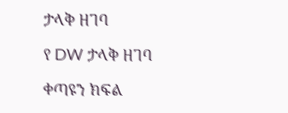ታላቅ ዘገባ

የ DW ታላቅ ዘገባ

ቀጣዩን ክፍል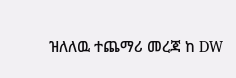ዝለለዉ ተጨማሪ መረጃ ከ DW